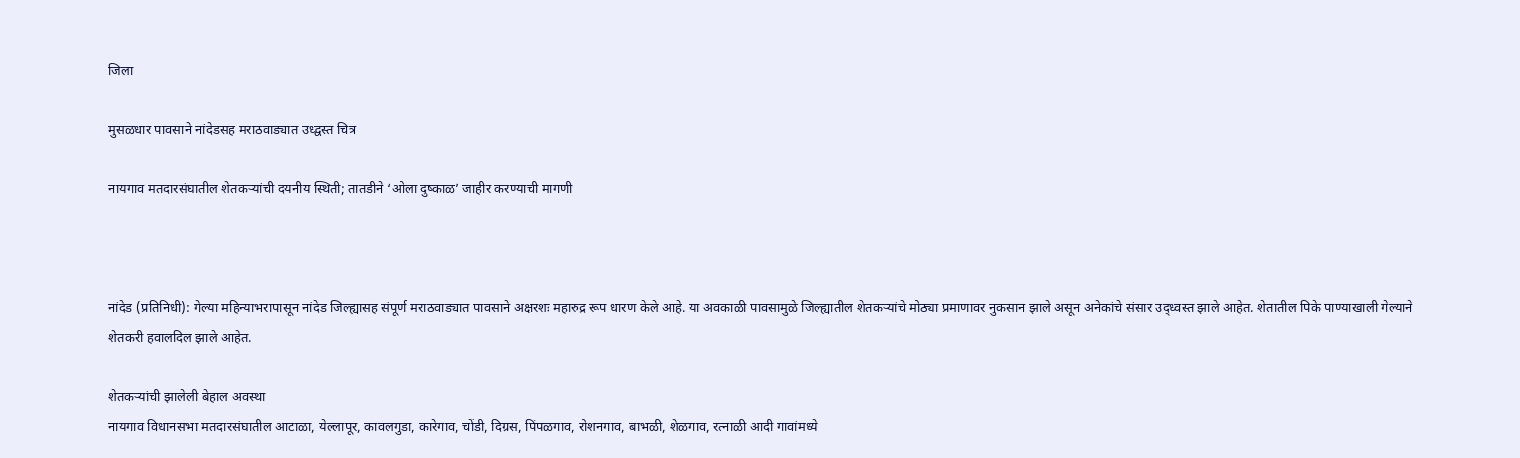जिला

मुसळधार पावसाने नांदेडसह मराठवाड्यात उध्द्वस्त चित्र

नायगाव मतदारसंघातील शेतकऱ्यांची दयनीय स्थिती; तातडीने ‘ओला दुष्काळ’ जाहीर करण्याची मागणी



नांदेड (प्रतिनिधी): गेल्या महिन्याभरापासून नांदेड जिल्ह्यासह संपूर्ण मराठवाड्यात पावसाने अक्षरशः महारुद्र रूप धारण केले आहे. या अवकाळी पावसामुळे जिल्ह्यातील शेतकऱ्यांचे मोठ्या प्रमाणावर नुकसान झाले असून अनेकांचे संसार उद्ध्वस्त झाले आहेत. शेतातील पिके पाण्याखाली गेल्याने शेतकरी हवालदिल झाले आहेत.

शेतकऱ्यांची झालेली बेहाल अवस्था
नायगाव विधानसभा मतदारसंघातील आटाळा, येल्लापूर, कावलगुडा, कारेगाव, चोंडी, दिग्रस, पिंपळगाव, रोशनगाव, बाभळी, शेळगाव, रत्नाळी आदी गावांमध्ये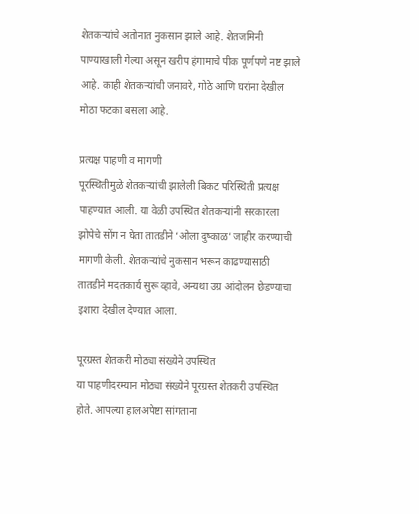शेतकऱ्यांचे अतोनात नुकसान झाले आहे. शेतजमिनी पाण्याखाली गेल्या असून खरीप हंगामाचे पीक पूर्णपणे नष्ट झाले आहे. काही शेतकऱ्यांची जनावरे, गोठे आणि घरांना देखील मोठा फटका बसला आहे.

प्रत्यक्ष पाहणी व मागणी
पूरस्थितीमुळे शेतकऱ्यांची झालेली बिकट परिस्थिती प्रत्यक्ष पाहण्यात आली. या वेळी उपस्थित शेतकऱ्यांनी सरकारला झोपेचे सोंग न घेता तातडीने ‘ओला दुष्काळ’ जाहीर करण्याची मागणी केली. शेतकऱ्यांचे नुकसान भरून काढण्यासाठी तातडीने मदतकार्य सुरू व्हावे, अन्यथा उग्र आंदोलन छेडण्याचा इशारा देखील देण्यात आला.

पूरग्रस्त शेतकरी मोठ्या संख्येने उपस्थित
या पाहणीदरम्यान मोठ्या संख्येने पूरग्रस्त शेतकरी उपस्थित होते. आपल्या हालअपेष्टा सांगताना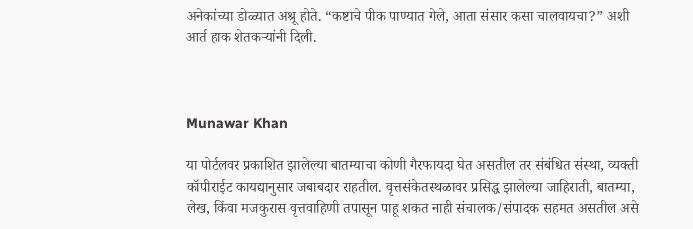अनेकांच्या डोळ्यात अश्रू होते. “कष्टाचे पीक पाण्यात गेले, आता संसार कसा चालवायचा?” अशी आर्त हाक शेतकऱ्यांनी दिली.



Munawar Khan

या पोर्टलवर प्रकाशित झालेल्या बातम्याचा कोणी गैरफायदा घेत असतील तर संबंधित संस्था, व्यक्ती कॉपीराईट कायद्यानुसार जबाबदार राहतील. वृत्तसंकेतस्थळावर प्रसिद्ध झालेल्या जाहिराती, बातम्या, लेख, किंवा मजकुरास वृत्तवाहिणी तपासून पाहू शकत नाही संचालक/संपादक सहमत असतील असे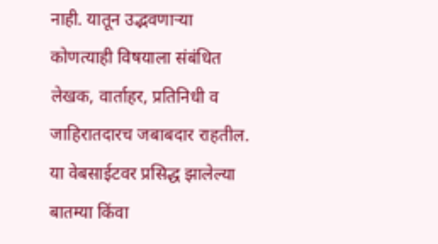नाही. यातून उद्भवणाऱ्या कोणत्याही विषयाला संबंधित लेखक, वार्ताहर, प्रतिनिधी व जाहिरातदारच जबाबदार राहतील. या वेबसाईटवर प्रसिद्ध झालेल्या बातम्या किंवा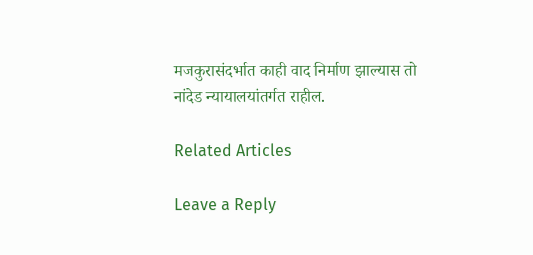मजकुरासंदर्भात काही वाद निर्माण झाल्यास तो नांदेड न्यायालयांतर्गत राहील.

Related Articles

Leave a Reply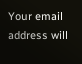Your email address will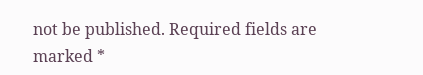not be published. Required fields are marked *